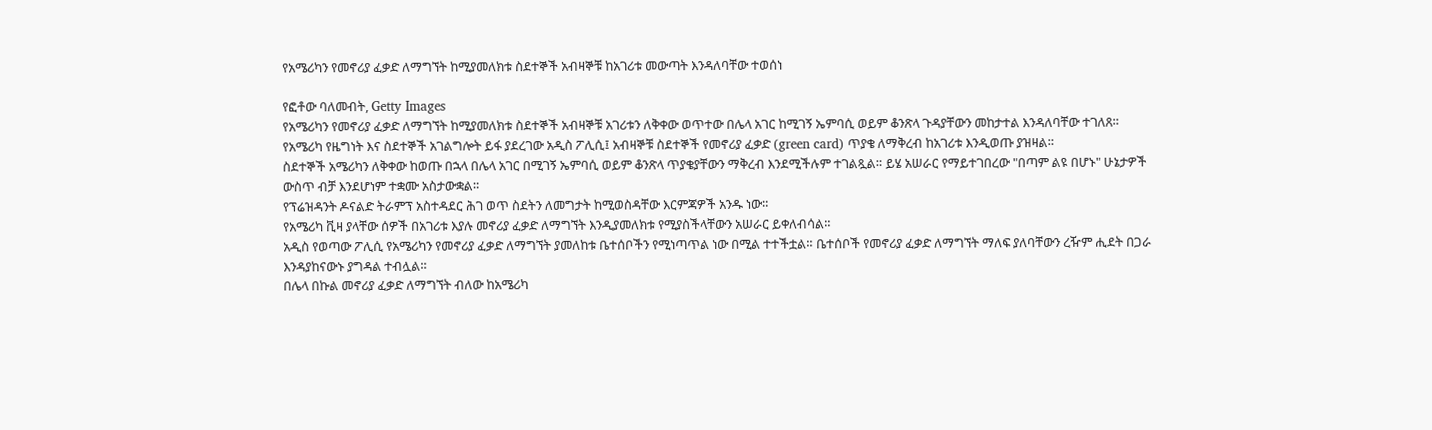የአሜሪካን የመኖሪያ ፈቃድ ለማግኘት ከሚያመለክቱ ስደተኞች አብዛኞቹ ከአገሪቱ መውጣት እንዳለባቸው ተወሰነ

የፎቶው ባለመብት, Getty Images
የአሜሪካን የመኖሪያ ፈቃድ ለማግኘት ከሚያመለክቱ ስደተኞች አብዛኞቹ አገሪቱን ለቅቀው ወጥተው በሌላ አገር ከሚገኝ ኤምባሲ ወይም ቆንጽላ ጉዳያቸውን መከታተል እንዳለባቸው ተገለጸ።
የአሜሪካ የዜግነት እና ስደተኞች አገልግሎት ይፋ ያደረገው አዲስ ፖሊሲ፤ አብዛኞቹ ስደተኞች የመኖሪያ ፈቃድ (green card) ጥያቄ ለማቅረብ ከአገሪቱ እንዲወጡ ያዝዛል።
ስደተኞች አሜሪካን ለቅቀው ከወጡ በኋላ በሌላ አገር በሚገኝ ኤምባሲ ወይም ቆንጽላ ጥያቄያቸውን ማቅረብ እንደሚችሉም ተገልጿል። ይሄ አሠራር የማይተገበረው "በጣም ልዩ በሆኑ" ሁኔታዎች ውስጥ ብቻ እንደሆነም ተቋሙ አስታውቋል።
የፕሬዝዳንት ዶናልድ ትራምፕ አስተዳደር ሕገ ወጥ ስደትን ለመግታት ከሚወስዳቸው እርምጃዎች አንዱ ነው።
የአሜሪካ ቪዛ ያላቸው ሰዎች በአገሪቱ እያሉ መኖሪያ ፈቃድ ለማግኘት እንዲያመለክቱ የሚያስችላቸውን አሠራር ይቀለብሳል።
አዲስ የወጣው ፖሊሲ የአሜሪካን የመኖሪያ ፈቃድ ለማግኘት ያመለከቱ ቤተሰቦችን የሚነጣጥል ነው በሚል ተተችቷል። ቤተሰቦች የመኖሪያ ፈቃድ ለማግኘት ማለፍ ያለባቸውን ረዥም ሒደት በጋራ እንዳያከናውኑ ያግዳል ተብሏል።
በሌላ በኩል መኖሪያ ፈቃድ ለማግኘት ብለው ከአሜሪካ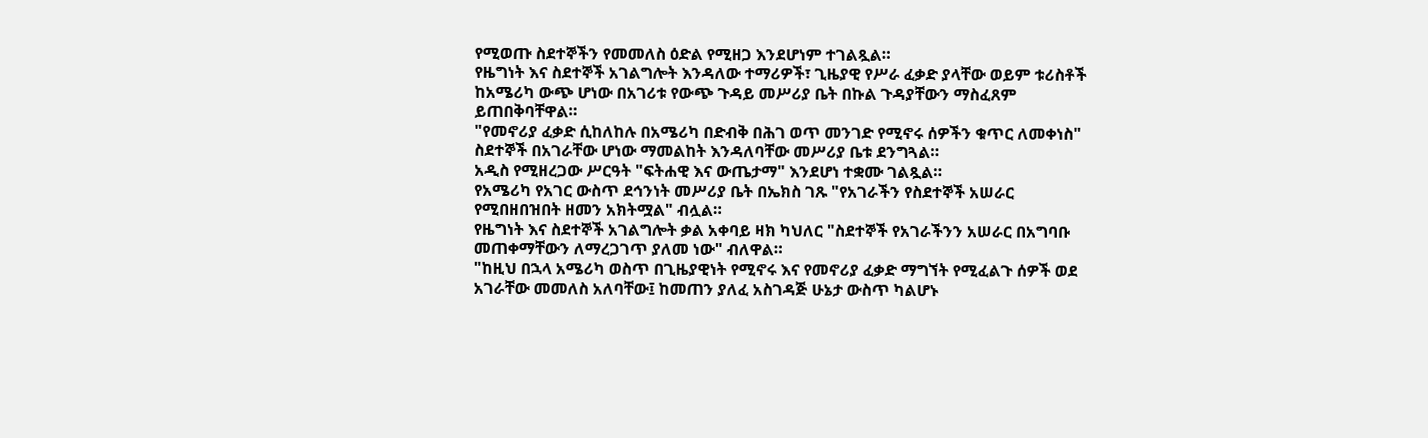የሚወጡ ስደተኞችን የመመለስ ዕድል የሚዘጋ እንደሆነም ተገልጿል።
የዜግነት እና ስደተኞች አገልግሎት እንዳለው ተማሪዎች፣ ጊዜያዊ የሥራ ፈቃድ ያላቸው ወይም ቱሪስቶች ከአሜሪካ ውጭ ሆነው በአገሪቱ የውጭ ጉዳይ መሥሪያ ቤት በኩል ጉዳያቸውን ማስፈጸም ይጠበቅባቸዋል።
"የመኖሪያ ፈቃድ ሲከለከሉ በአሜሪካ በድብቅ በሕገ ወጥ መንገድ የሚኖሩ ሰዎችን ቁጥር ለመቀነስ" ስደተኞች በአገራቸው ሆነው ማመልከት እንዳለባቸው መሥሪያ ቤቱ ደንግጓል።
አዲስ የሚዘረጋው ሥርዓት "ፍትሐዊ እና ውጤታማ" እንደሆነ ተቋሙ ገልጿል።
የአሜሪካ የአገር ውስጥ ደኅንነት መሥሪያ ቤት በኤክስ ገጹ "የአገራችን የስደተኞች አሠራር የሚበዘበዝበት ዘመን አክትሟል" ብሏል።
የዜግነት እና ስደተኞች አገልግሎት ቃል አቀባይ ዛክ ካህለር "ስደተኞች የአገራችንን አሠራር በአግባቡ መጠቀማቸውን ለማረጋገጥ ያለመ ነው" ብለዋል።
"ከዚህ በኋላ አሜሪካ ወስጥ በጊዜያዊነት የሚኖሩ እና የመኖሪያ ፈቃድ ማግኘት የሚፈልጉ ሰዎች ወደ አገራቸው መመለስ አለባቸው፤ ከመጠን ያለፈ አስገዳጅ ሁኔታ ውስጥ ካልሆኑ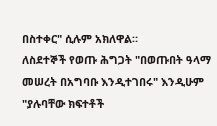በስተቀር" ሲሉም አክለዋል።
ለስደተኞች የወጡ ሕግጋት "በወጡበት ዓላማ መሠረት በአግባቡ እንዲተገበሩ" እንዲሁም "ያሉባቸው ክፍተቶች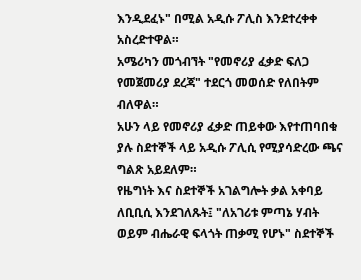እንዲደፈኑ" በሚል አዲሱ ፖሊስ እንደተረቀቀ አስረድተዋል።
አሜሪካን መጎብኘት "የመኖሪያ ፈቃድ ፍለጋ የመጀመሪያ ደረጃ" ተደርጎ መወሰድ የለበትም ብለዋል።
አሁን ላይ የመኖሪያ ፈቃድ ጠይቀው እየተጠባበቁ ያሉ ስደተኞች ላይ አዲሱ ፖሊሲ የሚያሳድረው ጫና ግልጽ አይደለም።
የዜግነት እና ስደተኞች አገልግሎት ቃል አቀባይ ለቢቢሲ እንደገለጹት፤ "ለአገሪቱ ምጣኔ ሃብት ወይም ብሔራዊ ፍላጎት ጠቃሚ የሆኑ" ስደተኞች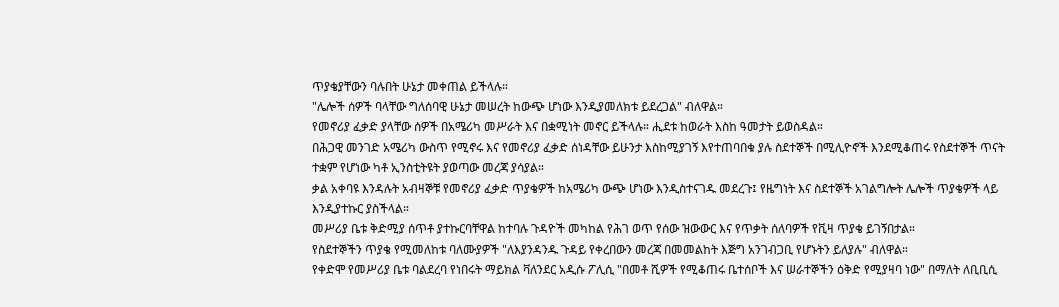ጥያቄያቸውን ባሉበት ሁኔታ መቀጠል ይችላሉ።
"ሌሎች ሰዎች ባላቸው ግለሰባዊ ሁኔታ መሠረት ከውጭ ሆነው እንዲያመለክቱ ይደረጋል" ብለዋል።
የመኖሪያ ፈቃድ ያላቸው ሰዎች በአሜሪካ መሥራት እና በቋሚነት መኖር ይችላሉ። ሒደቱ ከወራት እስከ ዓመታት ይወስዳል።
በሕጋዊ መንገድ አሜሪካ ውስጥ የሚኖሩ እና የመኖሪያ ፈቃድ ሰነዳቸው ይሁንታ እስከሚያገኝ እየተጠባበቁ ያሉ ስደተኞች በሚሊዮኖች እንደሚቆጠሩ የስደተኞች ጥናት ተቋም የሆነው ካቶ ኢንስቲትዩት ያወጣው መረጃ ያሳያል።
ቃል አቀባዩ እንዳሉት አብዛኞቹ የመኖሪያ ፈቃድ ጥያቄዎች ከአሜሪካ ውጭ ሆነው እንዲስተናገዱ መደረጉ፤ የዜግነት እና ስደተኞች አገልግሎት ሌሎች ጥያቄዎች ላይ እንዲያተኩር ያስችላል።
መሥሪያ ቤቱ ቅድሚያ ሰጥቶ ያተኩርባቸዋል ከተባሉ ጉዳዮች መካከል የሕገ ወጥ የሰው ዝውውር እና የጥቃት ሰለባዎች የቪዛ ጥያቄ ይገኝበታል።
የስደተኞችን ጥያቄ የሚመለከቱ ባለሙያዎች "ለእያንዳንዱ ጉዳይ የቀረበውን መረጃ በመመልከት እጅግ አንገብጋቢ የሆኑትን ይለያሉ" ብለዋል።
የቀድሞ የመሥሪያ ቤቱ ባልደረባ የነበሩት ማይክል ቫለንደር አዲሱ ፖሊሲ "በመቶ ሺዎች የሚቆጠሩ ቤተሰቦች እና ሠራተኞችን ዕቅድ የሚያዛባ ነው" በማለት ለቢቢሲ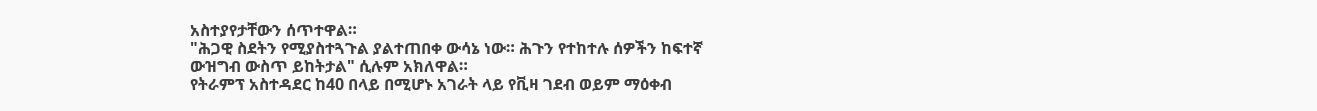አስተያየታቸውን ሰጥተዋል።
"ሕጋዊ ስደትን የሚያስተጓጉል ያልተጠበቀ ውሳኔ ነው። ሕጉን የተከተሉ ሰዎችን ከፍተኛ ውዝግብ ውስጥ ይከትታል" ሲሉም አክለዋል።
የትራምፕ አስተዳደር ከ40 በላይ በሚሆኑ አገራት ላይ የቪዛ ገደብ ወይም ማዕቀብ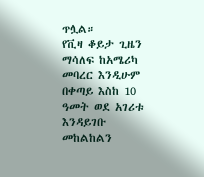ጥሏል።
የቪዛ ቆይታ ጊዜን ማሳለፍ ከአሜሪካ መባረር እንዲሁም በቀጣይ እስከ 10 ዓመት ወደ አገሪቱ እንዳይገቡ መከልከልን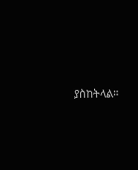ያስከትላል።